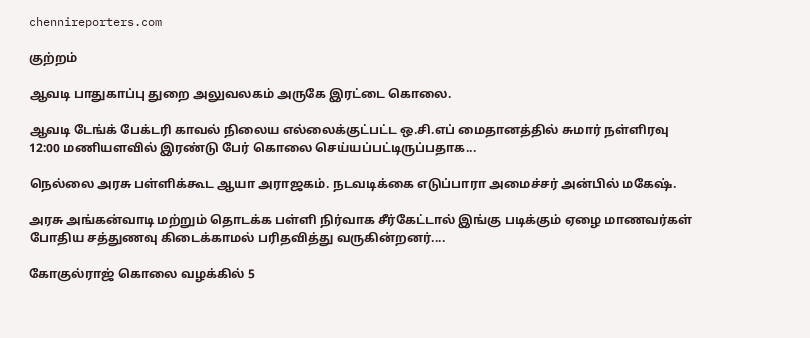chennireporters.com

குற்றம்

ஆவடி பாதுகாப்பு துறை அலுவலகம் அருகே இரட்டை கொலை.

ஆவடி டேங்க் பேக்டரி காவல் நிலைய எல்லைக்குட்பட்ட ஒ.சி.எப் மைதானத்தில் சுமார் நள்ளிரவு 12:00 மணியளவில் இரண்டு பேர் கொலை செய்யப்பட்டிருப்பதாக...

நெல்லை அரசு பள்ளிக்கூட ஆயா அராஜகம். நடவடிக்கை எடுப்பாரா அமைச்சர் அன்பில் மகேஷ்.

அரசு அங்கன்வாடி மற்றும் தொடக்க பள்ளி நிர்வாக சீர்கேட்டால் இங்கு படிக்கும் ஏழை மாணவர்கள் போதிய சத்துணவு கிடைக்காமல் பரிதவித்து வருகின்றனர்....

கோகுல்ராஜ் கொலை வழக்கில் 5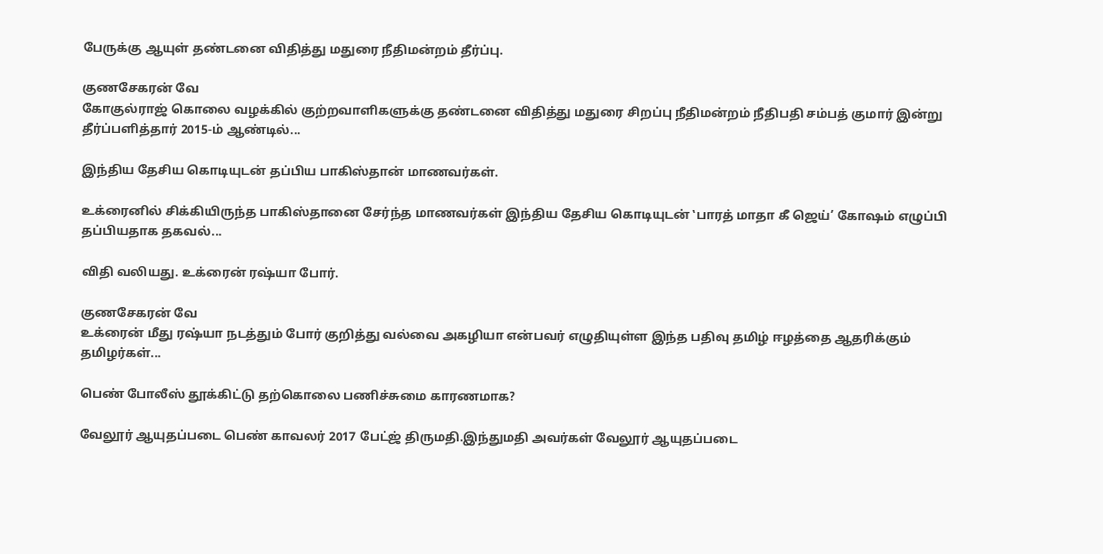பேருக்கு ஆயுள் தண்டனை விதித்து மதுரை நீதிமன்றம் தீர்ப்பு.

குணசேகரன் வே
கோகுல்ராஜ் கொலை வழக்கில் குற்றவாளிகளுக்கு தண்டனை விதித்து மதுரை சிறப்பு நீதிமன்றம் நீதிபதி சம்பத் குமார் இன்று தீர்ப்பளித்தார் 2015-ம் ஆண்டில்...

இந்திய தேசிய கொடியுடன் தப்பிய பாகிஸ்தான் மாணவர்கள்.

உக்ரைனில் சிக்கியிருந்த பாகிஸ்தானை சேர்ந்த மாணவர்கள் இந்திய தேசிய கொடியுடன் ‛பாரத் மாதா கீ ஜெய்’ கோஷம் எழுப்பி தப்பியதாக தகவல்...

விதி வலியது. உக்ரைன் ரஷ்யா போர்.

குணசேகரன் வே
உக்ரைன் மீது ரஷ்யா நடத்தும் போர் குறித்து வல்வை அகழியா என்பவர் எழுதியுள்ள இந்த பதிவு தமிழ் ஈழத்தை ஆதரிக்கும் தமிழர்கள்...

பெண் போலீஸ் தூக்கிட்டு தற்கொலை பணிச்சுமை காரணமாக?

வேலூர் ஆயுதப்படை பெண் காவலர் 2017 பேட்ஜ் திருமதி.இந்துமதி அவர்கள் வேலூர் ஆயுதப்படை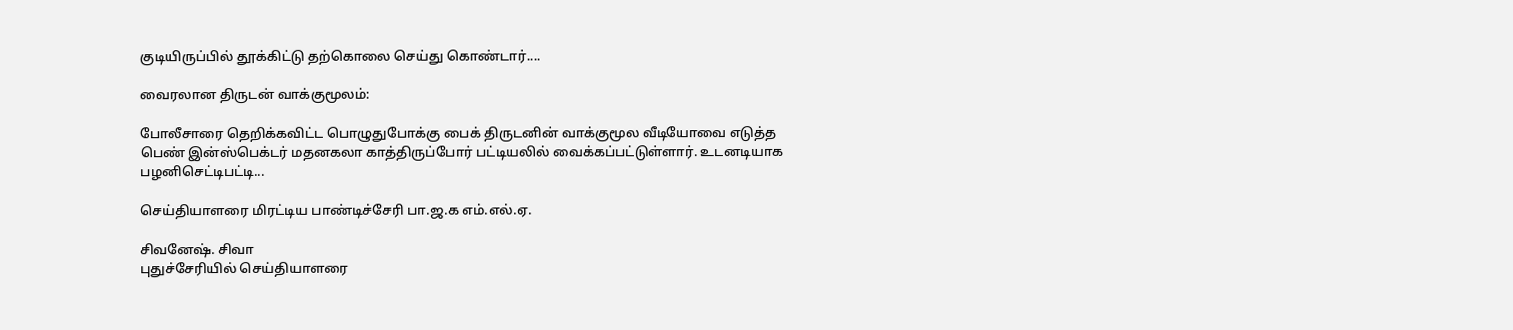குடியிருப்பில் தூக்கிட்டு தற்கொலை செய்து கொண்டார்....

வைரலான திருடன் வாக்குமூலம்:

போலீசாரை தெறிக்கவிட்ட பொழுதுபோக்கு பைக் திருடனின் வாக்குமூல வீடியோவை எடுத்த பெண் இன்ஸ்பெக்டர் மதனகலா காத்திருப்போர் பட்டியலில் வைக்கப்பட்டுள்ளார். உடனடியாக பழனிசெட்டிபட்டி...

செய்தியாளரை மிரட்டிய பாண்டிச்சேரி பா.ஜ.க எம்.எல்.ஏ.

சிவனேஷ். சிவா
புதுச்சேரியில் செய்தியாளரை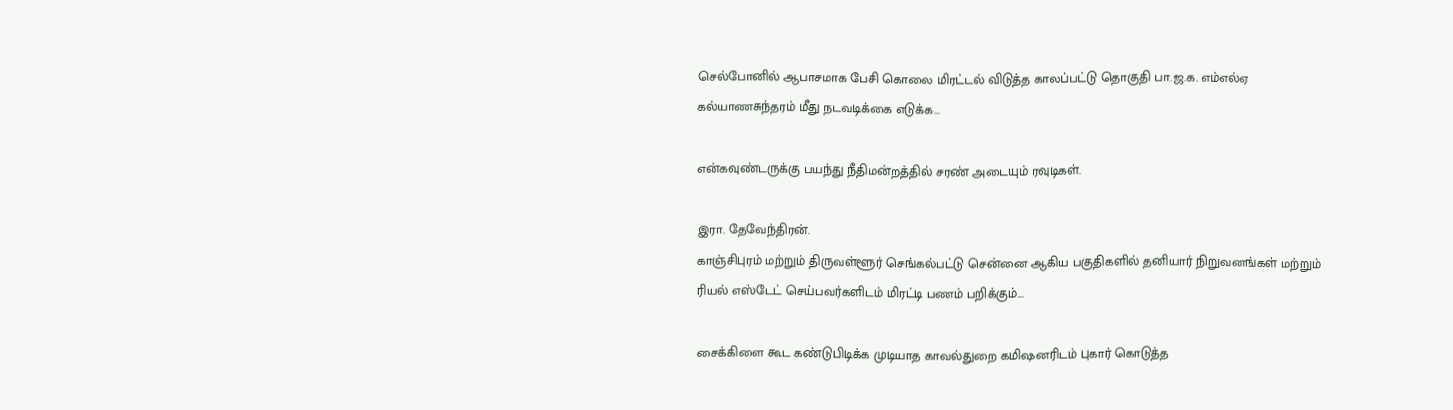செல்போனில் ஆபாசமாக பேசி கொலை மிரட்டல் விடுத்த காலப்பட்டு தொகுதி பா.ஜ.க. எம்எல்ஏ கல்யாணசுந்தரம் மீது நடவடிக்கை எடுக்க...

என்கவுண்டருக்கு பயந்து நீதிமன்றத்தில் சரண் அடையும் ரவுடிகள்.

இரா. தேவேந்திரன்.
காஞ்சிபுரம் மற்றும் திருவள்ளூர் செங்கல்பட்டு சென்னை ஆகிய பகுதிகளில் தனியார் நிறுவனங்கள் மற்றும் ரியல் எஸ்டேட் செய்பவர்களிடம் மிரட்டி பணம் பறிக்கும்...

சைக்கிளை கூட கண்டுபிடிக்க முடியாத காவல்துறை கமிஷனரிடம் புகார் கொடுத்த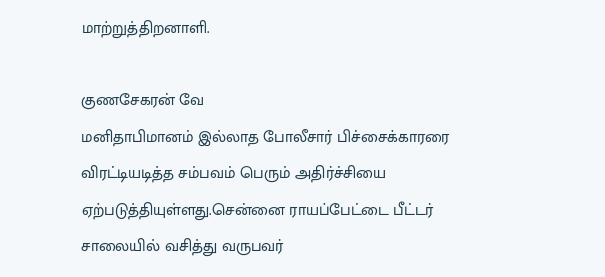மாற்றுத்திறனாளி.

குணசேகரன் வே
மனிதாபிமானம் இல்லாத போலீசார் பிச்சைக்காரரை விரட்டியடித்த சம்பவம் பெரும் அதிர்ச்சியை ஏற்படுத்தியுள்ளது.சென்னை ராயப்பேட்டை பீட்டர் சாலையில் வசித்து வருபவர்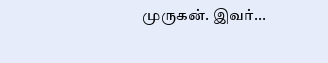முருகன். இவர்...